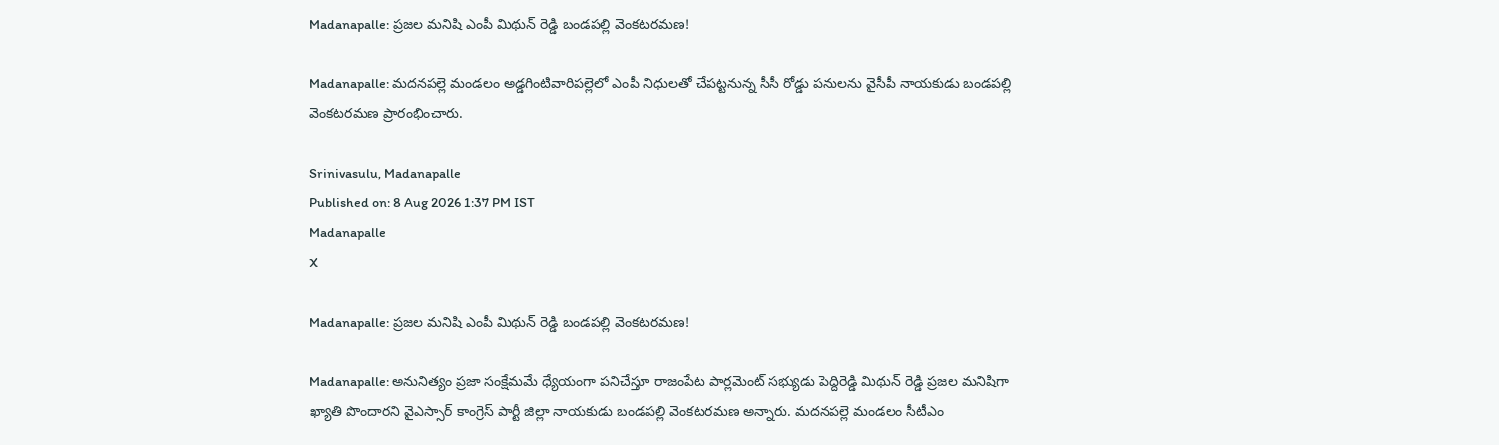Madanapalle: ప్రజల మనిషి ఎంపీ మిథున్ రెడ్డి బండపల్లి వెంకటరమణ!

Madanapalle: మదనపల్లె మండలం అడ్డగింటివారిపల్లెలో ఎంపీ నిధులతో చేపట్టనున్న సీసీ రోడ్డు పనులను వైసీపీ నాయకుడు బండపల్లి వెంకటరమణ ప్రారంభించారు.

Srinivasulu, Madanapalle
Published on: 8 Aug 2026 1:37 PM IST
Madanapalle
X

Madanapalle: ప్రజల మనిషి ఎంపీ మిథున్ రెడ్డి బండపల్లి వెంకటరమణ!

Madanapalle: అనునిత్యం ప్రజా సంక్షేమమే ధ్యేయంగా పనిచేస్తూ రాజంపేట పార్లమెంట్ సభ్యుడు పెద్దిరెడ్డి మిథున్ రెడ్డి ప్రజల మనిషిగా ఖ్యాతి పొందారని వైఎస్సార్ కాంగ్రెస్ పార్టీ జిల్లా నాయకుడు బండపల్లి వెంకటరమణ అన్నారు. మదనపల్లె మండలం సీటీఎం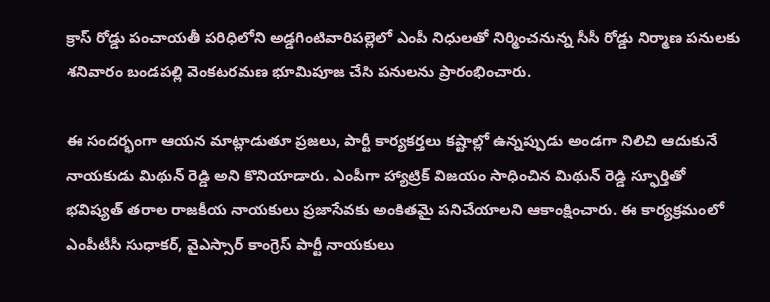క్రాస్‌ రోడ్డు పంచాయతీ పరిధిలోని అడ్డగింటివారిపల్లెలో ఎంపీ నిధులతో నిర్మించనున్న సీసీ రోడ్డు నిర్మాణ పనులకు శనివారం బండపల్లి వెంకటరమణ భూమిపూజ చేసి పనులను ప్రారంభించారు.

ఈ సందర్భంగా ఆయన మాట్లాడుతూ ప్రజలు, పార్టీ కార్యకర్తలు కష్టాల్లో ఉన్నప్పుడు అండగా నిలిచి ఆదుకునే నాయకుడు మిథున్ రెడ్డి అని కొనియాడారు. ఎంపీగా హ్యాట్రిక్ విజయం సాధించిన మిథున్ రెడ్డి స్ఫూర్తితో భవిష్యత్ తరాల రాజకీయ నాయకులు ప్రజాసేవకు అంకితమై పనిచేయాలని ఆకాంక్షించారు. ఈ కార్యక్రమంలో ఎంపీటీసీ సుధాకర్, వైఎస్సార్ కాంగ్రెస్ పార్టీ నాయకులు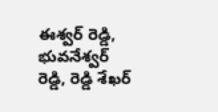ఈశ్వర్ రెడ్డి, భువనేశ్వర్ రెడ్డి, రెడ్డి శేఖర్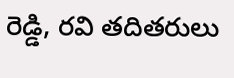రెడ్డి, రవి తదితరులు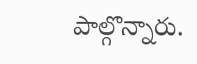పాల్గొన్నారు.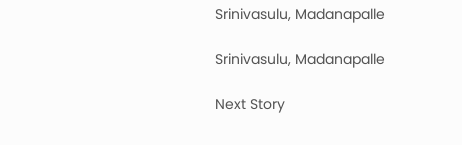Srinivasulu, Madanapalle

Srinivasulu, Madanapalle

Next Story